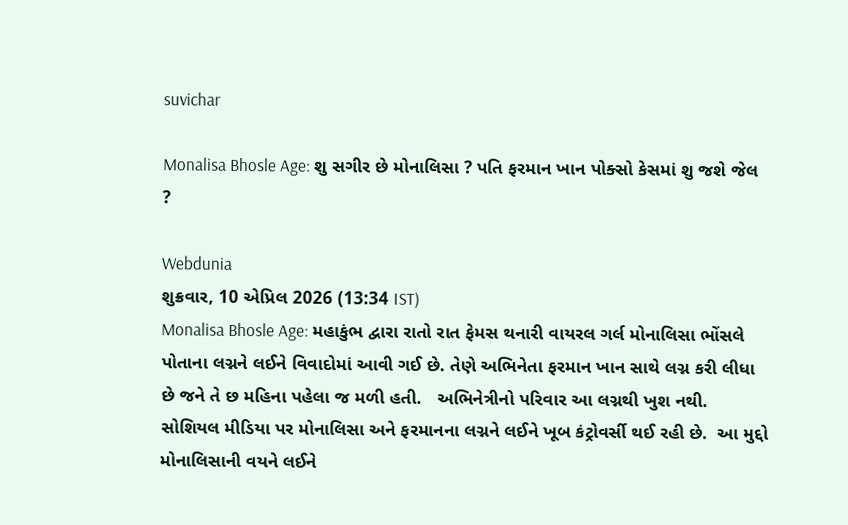suvichar

Monalisa Bhosle Age: શુ સગીર છે મોનાલિસા ? પતિ ફરમાન ખાન પોક્સો કેસમાં શુ જશે જેલ ?

Webdunia
શુક્રવાર, 10 એપ્રિલ 2026 (13:34 IST)
Monalisa Bhosle Age: મહાકુંભ દ્વારા રાતો રાત ફેમસ થનારી વાયરલ ગર્લ મોનાલિસા ભોંસલે પોતાના લગ્નને લઈને વિવાદોમાં આવી ગઈ છે. તેણે અભિનેતા ફરમાન ખાન સાથે લગ્ન કરી લીધા છે જને તે છ મહિના પહેલા જ મળી હતી.   અભિનેત્રીનો પરિવાર આ લગ્નથી ખુશ નથી. સોશિયલ મીડિયા પર મોનાલિસા અને ફરમાનના લગ્નને લઈને ખૂબ કંટ્રોવર્સી થઈ રહી છે.  આ મુદ્દો મોનાલિસાની વયને લઈને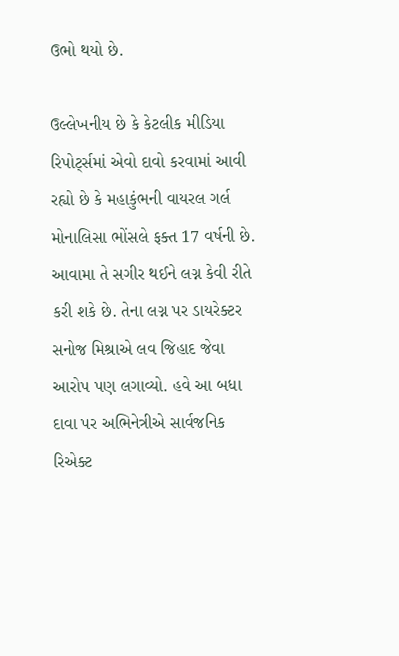ઉભો થયો છે.

ઉલ્લેખનીય છે કે કેટલીક મીડિયા રિપોર્ટ્સમાં એવો દાવો કરવામાં આવી રહ્યો છે કે મહાકુંભની વાયરલ ગર્લ મોનાલિસા ભોંસલે ફક્ત 17 વર્ષની છે.  આવામા તે સગીર થઈને લગ્ન કેવી રીતે કરી શકે છે. તેના લગ્ન પર ડાયરેક્ટર સનોજ મિશ્રાએ લવ જિહાદ જેવા આરોપ પણ લગાવ્યો. હવે આ બધા દાવા પર અભિનેત્રીએ સાર્વજનિક રિએક્ટ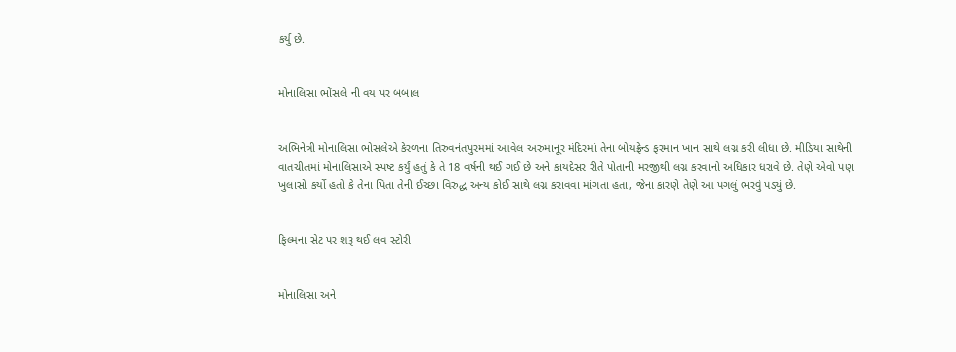કર્યુ છે.


મોનાલિસા ભોંસલે ની વય પર બબાલ


અભિનેત્રી મોનાલિસા ભોસલેએ કેરળના તિરુવનંતપુરમમાં આવેલ અરુમાનૂર મંદિરમાં તેના બોયફ્રેન્ડ ફરમાન ખાન સાથે લગ્ન કરી લીધા છે. મીડિયા સાથેની વાતચીતમાં મોનાલિસાએ સ્પષ્ટ કર્યું હતું કે તે 18 વર્ષની થઈ ગઈ છે અને કાયદેસર રીતે પોતાની મરજીથી લગ્ન કરવાનો અધિકાર ધરાવે છે. તેણે એવો પણ ખુલાસો કર્યો હતો કે તેના પિતા તેની ઈચ્છા વિરુદ્ધ અન્ય કોઈ સાથે લગ્ન કરાવવા માંગતા હતા, જેના કારણે તેણે આ પગલું ભરવું પડ્યું છે.


ફિલ્મના સેટ પર શરૂ થઈ લવ સ્ટોરી


મોનાલિસા અને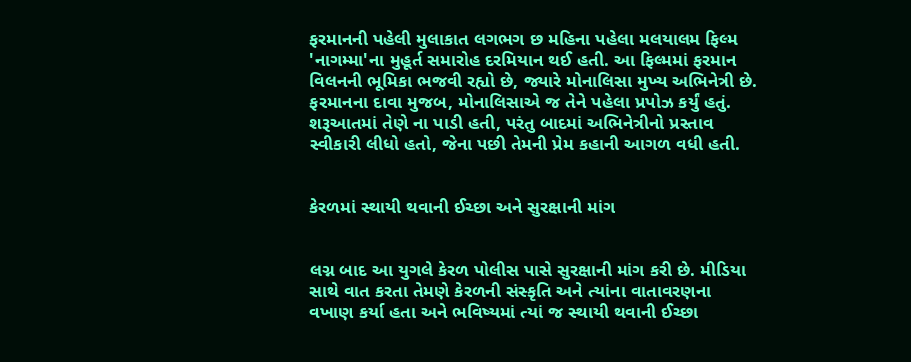ફરમાનની પહેલી મુલાકાત લગભગ છ મહિના પહેલા મલયાલમ ફિલ્મ 'નાગમ્મા'ના મુહૂર્ત સમારોહ દરમિયાન થઈ હતી. આ ફિલ્મમાં ફરમાન વિલનની ભૂમિકા ભજવી રહ્યો છે, જ્યારે મોનાલિસા મુખ્ય અભિનેત્રી છે. ફરમાનના દાવા મુજબ, મોનાલિસાએ જ તેને પહેલા પ્રપોઝ કર્યું હતું. શરૂઆતમાં તેણે ના પાડી હતી, પરંતુ બાદમાં અભિનેત્રીનો પ્રસ્તાવ સ્વીકારી લીધો હતો, જેના પછી તેમની પ્રેમ કહાની આગળ વધી હતી.


કેરળમાં સ્થાયી થવાની ઈચ્છા અને સુરક્ષાની માંગ


લગ્ન બાદ આ યુગલે કેરળ પોલીસ પાસે સુરક્ષાની માંગ કરી છે. મીડિયા સાથે વાત કરતા તેમણે કેરળની સંસ્કૃતિ અને ત્યાંના વાતાવરણના વખાણ કર્યા હતા અને ભવિષ્યમાં ત્યાં જ સ્થાયી થવાની ઈચ્છા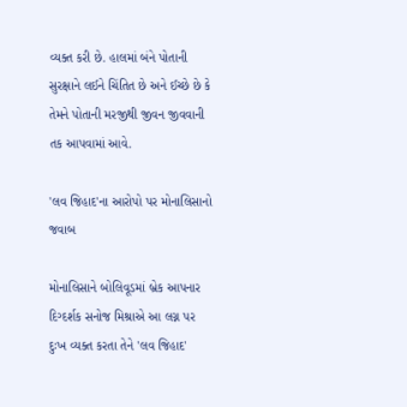વ્યક્ત કરી છે. હાલમાં બંને પોતાની સુરક્ષાને લઈને ચિંતિત છે અને ઈચ્છે છે કે તેમને પોતાની મરજીથી જીવન જીવવાની તક આપવામાં આવે.

'લવ જિહાદ'ના આરોપો પર મોનાલિસાનો જવાબ

મોનાલિસાને બોલિવૂડમાં બ્રેક આપનાર દિગ્દર્શક સનોજ મિશ્રાએ આ લગ્ન પર દુઃખ વ્યક્ત કરતા તેને 'લવ જિહાદ'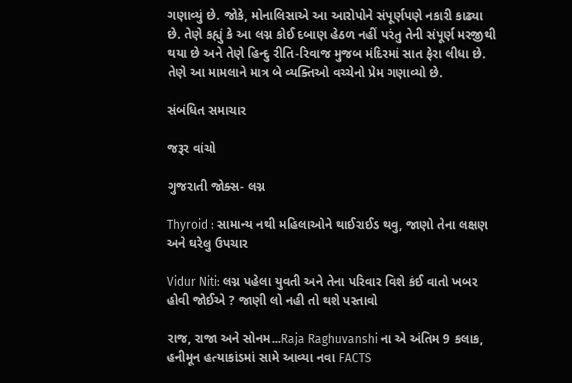ગણાવ્યું છે. જોકે, મોનાલિસાએ આ આરોપોને સંપૂર્ણપણે નકારી કાઢ્યા છે. તેણે કહ્યું કે આ લગ્ન કોઈ દબાણ હેઠળ નહીં પરંતુ તેની સંપૂર્ણ મરજીથી થયા છે અને તેણે હિન્દુ રીતિ-રિવાજ મુજબ મંદિરમાં સાત ફેરા લીધા છે. તેણે આ મામલાને માત્ર બે વ્યક્તિઓ વચ્ચેનો પ્રેમ ગણાવ્યો છે.

સંબંધિત સમાચાર

જરૂર વાંચો

ગુજરાતી જોક્સ- લગ્ન

Thyroid : સામાન્ય નથી મહિલાઓને થાઈરાઈડ થવુ, જાણો તેના લક્ષણ અને ઘરેલુ ઉપચાર

Vidur Niti: લગ્ન પહેલા યુવતી અને તેના પરિવાર વિશે કંઈ વાતો ખબર હોવી જોઈએ ? જાણી લો નહી તો થશે પસ્તાવો

રાજ, રાજા અને સોનમ...Raja Raghuvanshi ના એ અંતિમ 9 કલાક, હનીમૂન હત્યાકાંડમાં સામે આવ્યા નવા FACTS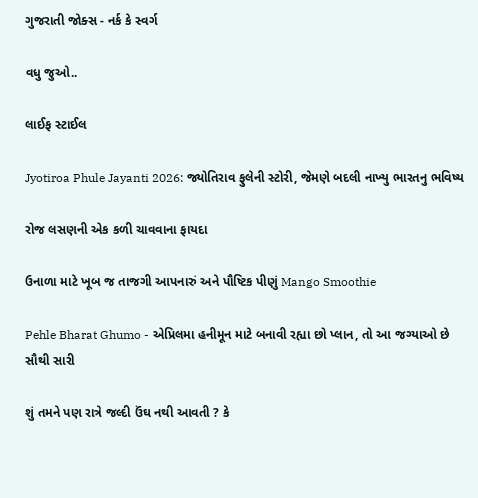ગુજરાતી જોક્સ - નર્ક કે સ્વર્ગ

વધુ જુઓ..

લાઈફ સ્ટાઈલ

Jyotiroa Phule Jayanti 2026: જ્યોતિરાવ ફુલેની સ્ટોરી, જેમણે બદલી નાખ્યુ ભારતનુ ભવિષ્ય

રોજ લસણની એક કળી ચાવવાના ફાયદા

ઉનાળા માટે ખૂબ જ તાજગી આપનારું અને પૌષ્ટિક પીણું Mango Smoothie

Pehle Bharat Ghumo - એપ્રિલમા હનીમૂન માટે બનાવી રહ્યા છો પ્લાન, તો આ જગ્યાઓ છે સૌથી સારી

શું તમને પણ રાત્રે જલ્દી ઉંઘ નથી આવતી ? કે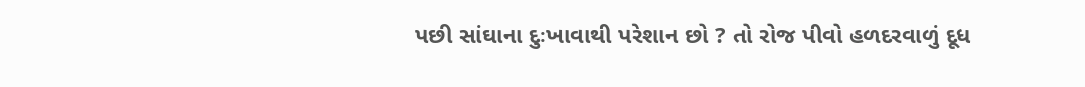પછી સાંઘાના દુઃખાવાથી પરેશાન છો ? તો રોજ પીવો હળદરવાળું દૂધ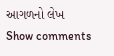આગળનો લેખ
Show comments